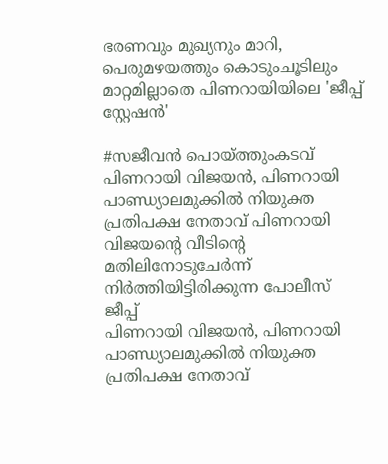ഭരണവും മുഖ്യനും മാറി, പെരുമഴയത്തും കൊടുംചൂടിലും മാറ്റമില്ലാതെ പിണറായിയിലെ 'ജീപ്പ് സ്റ്റേഷൻ'

#സജീവൻ പൊയ്ത്തുംകടവ്‌
പിണറായി വിജയൻ, പിണറായി പാണ്ഡ്യാലമുക്കിൽ നിയുക്ത പ്രതിപക്ഷ നേതാവ്‌ പിണറായി വിജയന്റെ വീടിന്റെ മതിലിനോടുചേർന്ന്‌ നിർത്തിയിട്ടിരിക്കുന്ന പോലീസ്‌ ജീപ്പ്‌
പിണറായി വിജയൻ, പിണറായി പാണ്ഡ്യാലമുക്കിൽ നിയുക്ത പ്രതിപക്ഷ നേതാവ്‌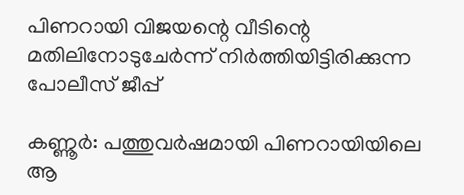പിണറായി വിജയന്റെ വീടിന്റെ മതിലിനോടുചേർന്ന്‌ നിർത്തിയിട്ടിരിക്കുന്ന പോലീസ്‌ ജീപ്പ്‌

കണ്ണൂർ: പത്തുവർഷമായി പിണറായിയിലെ ആ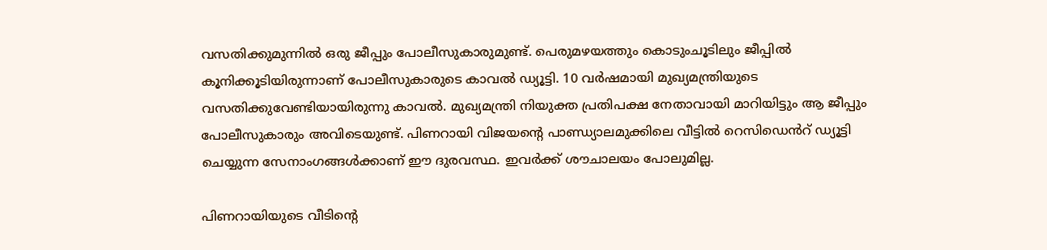വസതിക്കുമുന്നിൽ ഒരു ജീപ്പും പോലീസുകാരുമുണ്ട്. പെരുമഴയത്തും കൊടുംചൂടിലും ജീപ്പിൽ കൂനിക്കൂടിയിരുന്നാണ് പോലീസുകാരുടെ കാവൽ ഡ്യൂട്ടി. 10 വർഷമായി മുഖ്യമന്ത്രിയുടെ വസതിക്കുവേണ്ടിയായിരുന്നു കാവൽ. മുഖ്യമന്ത്രി നിയുക്ത പ്രതിപക്ഷ നേതാവായി മാറിയിട്ടും ആ ജീപ്പും പോലീസുകാരും അവിടെയുണ്ട്. പിണറായി വിജയന്റെ പാണ്ഡ്യാലമുക്കിലെ വീട്ടിൽ റെസിഡെൻറ് ഡ്യൂട്ടി ചെയ്യുന്ന സേനാംഗങ്ങൾക്കാണ് ഈ ദുരവസ്ഥ. ഇവർക്ക് ശൗചാലയം പോലുമില്ല.

പിണറായിയുടെ വീടിന്റെ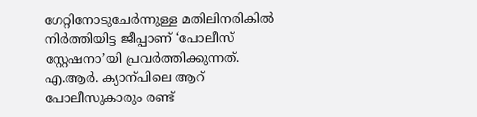ഗേറ്റിനോടുചേർന്നുള്ള മതിലിനരികിൽ നിർത്തിയിട്ട ജീപ്പാണ് ‘പോലീസ് സ്റ്റേഷനാ’യി പ്രവർത്തിക്കുന്നത്. എ.ആർ. ക്യാന്പിലെ ആറ് പോലീസുകാരും രണ്ട്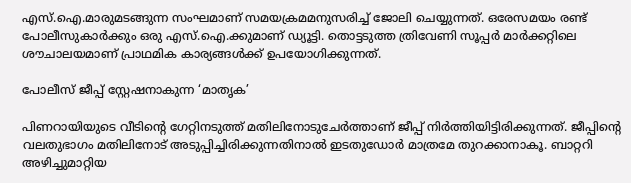എസ്.ഐ.മാരുമടങ്ങുന്ന സംഘമാണ് സമയക്രമമനുസരിച്ച് ജോലി ചെയ്യുന്നത്. ഒരേസമയം രണ്ട് പോലീസുകാർക്കും ഒരു എസ്.ഐ.ക്കുമാണ് ഡ്യൂട്ടി. തൊട്ടടുത്ത ത്രിവേണി സൂപ്പർ മാർക്കറ്റിലെ ശൗചാലയമാണ് പ്രാഥമിക കാര്യങ്ങൾക്ക്‌ ഉപയോഗിക്കുന്നത്.

പോലീസ് ജീപ്പ് സ്റ്റേഷനാകുന്ന ‘മാതൃക’

പിണറായിയുടെ വീടിന്റെ ഗേറ്റിനടുത്ത് മതിലിനോടുചേർത്താണ് ജീപ്പ് നിർത്തിയിട്ടിരിക്കുന്നത്. ജീപ്പിന്റെ വലതുഭാഗം മതിലിനോട് അടുപ്പിച്ചിരിക്കുന്നതിനാൽ ഇടതുഡോർ മാത്രമേ തുറക്കാനാകൂ. ബാറ്ററി അഴിച്ചുമാറ്റിയ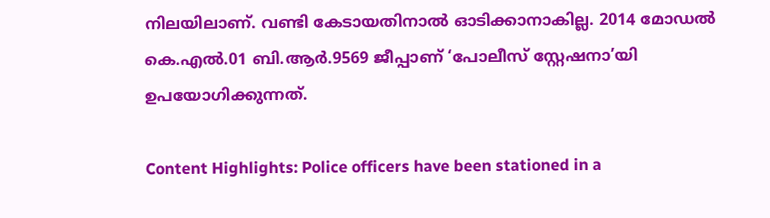നിലയിലാണ്. വണ്ടി കേടായതിനാൽ ഓടിക്കാനാകില്ല. 2014 മോഡൽ കെ.എൽ.01 ബി.ആർ.9569 ജീപ്പാണ് ‘പോലീസ് സ്റ്റേഷനാ’യി ഉപയോഗിക്കുന്നത്.

Content Highlights: Police officers have been stationed in a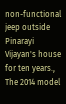non-functional jeep outside Pinarayi Vijayan's house for ten years., The 2014 model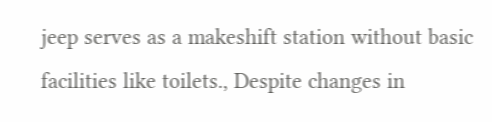jeep serves as a makeshift station without basic facilities like toilets., Despite changes in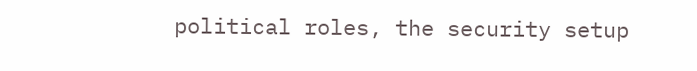political roles, the security setup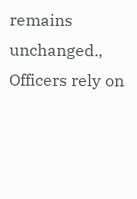remains unchanged., Officers rely on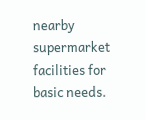nearby supermarket facilities for basic needs.